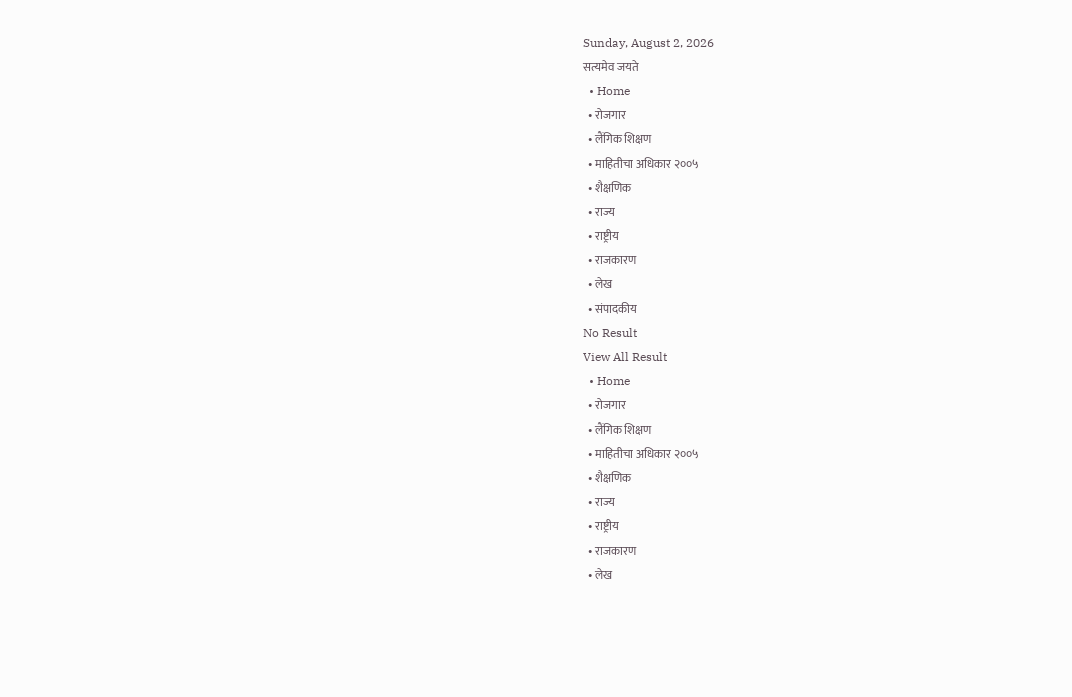Sunday, August 2, 2026
सत्यमेव जयते
  • Home
  • रोजगार
  • लैंगिक शिक्षण
  • माहितीचा अधिकार २००५
  • शैक्षणिक
  • राज्य
  • राष्ट्रीय
  • राजकारण
  • लेख
  • संपादकीय
No Result
View All Result
  • Home
  • रोजगार
  • लैंगिक शिक्षण
  • माहितीचा अधिकार २००५
  • शैक्षणिक
  • राज्य
  • राष्ट्रीय
  • राजकारण
  • लेख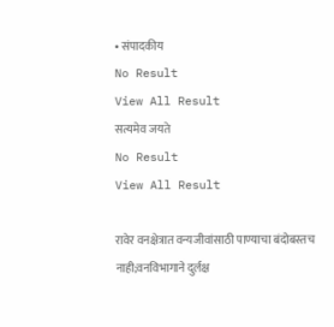• संपादकीय
No Result
View All Result
सत्यमेव जयते
No Result
View All Result

रावेर वनक्षेत्रात वन्यजीवांसाठी पाण्याचा बंदोबस्तच नाही;वनविभागाने दुर्लक्ष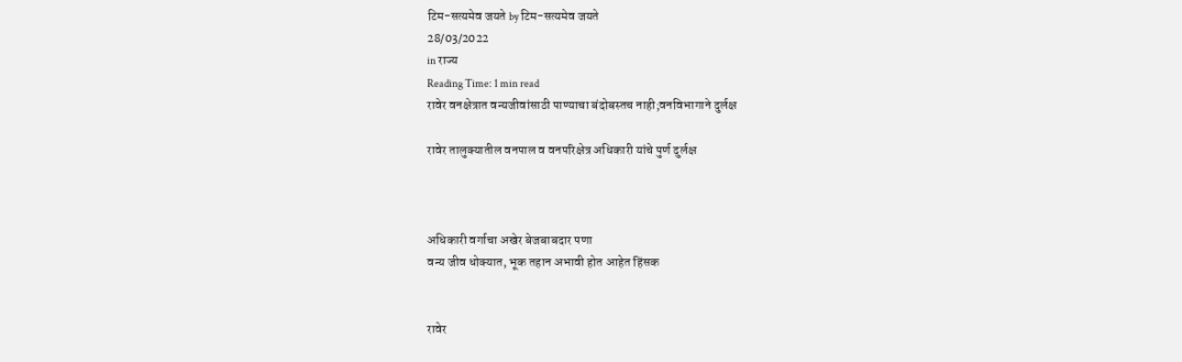टिम-सत्यमेव जयते by टिम-सत्यमेव जयते
28/03/2022
in राज्य
Reading Time: 1 min read
रावेर वनक्षेत्रात वन्यजीवांसाठी पाण्याचा बंदोबस्तच नाही;वनविभागाने दुर्लक्ष

रावेर तालुक्यातील वनपाल व वनपरिक्षेत्र अधिकारी यांचे पुर्ण दुर्लक्ष



अधिकारी वर्गाचा अखेर बेजबाबदार पणा
वन्य जीव धोक्यात, भूक तहान अभावी होत आहेत हिंसक


रावेर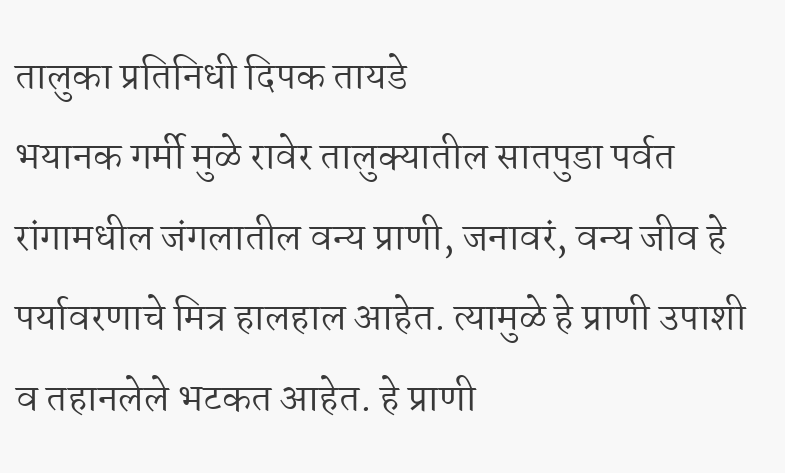तालुका प्रतिनिधी दिपक तायडे
भयानक गर्मी मुळे रावेर तालुक्यातील सातपुडा पर्वत रांगामधील जंगलातील वन्य प्राणी, जनावरं, वन्य जीव हे पर्यावरणाचे मित्र हालहाल आहेत. त्यामुळे हे प्राणी उपाशी व तहानलेले भटकत आहेत. हे प्राणी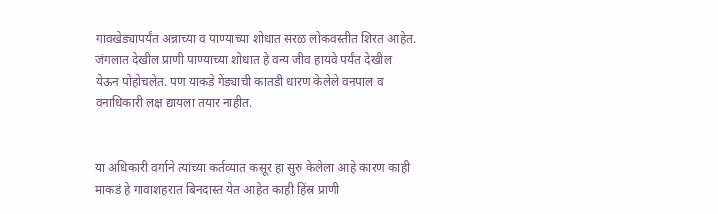गावखेड्यापर्यंत अन्नाच्या व पाण्याच्या शोधात सरळ लोकवस्तीत शिरत आहेत. जंगलात देखील प्राणी पाण्याच्या शोधात हे वन्य जीव हायवे पर्यंत देखील येऊन पोहोचलेत. पण याकडे गेंड्याची कातडी धारण केलेले वनपाल व वनाधिकारी लक्ष द्यायला तयार नाहीत.


या अधिकारी वर्गाने त्यांच्या कर्तव्यात कसूर हा सुरु केलेला आहे कारण काही माकडं हे गावाशहरात बिनदास्त येत आहेत काही हिंस्र प्राणी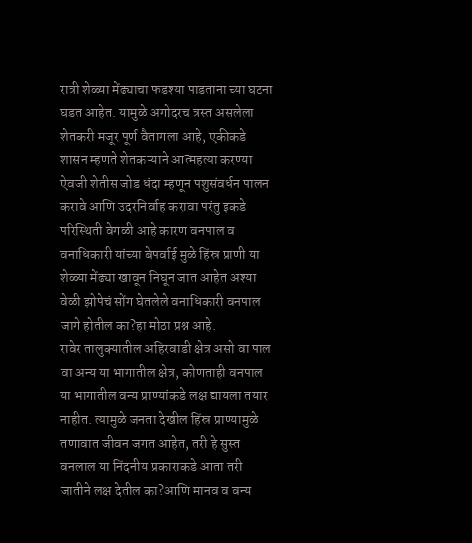रात्री शेळ्या मेंढ्याचा फडश्या पाडताना च्या घटना घडत आहेत. यामुळे अगोदरच त्रस्त असलेला शेतकरी मजूर पूर्ण वैतागला आहे, एकीकडे शासन म्हणते शेतकऱ्याने आत्महत्या करण्या ऐवजी शेतीस जोड धंदा म्हणून पशुसंवर्धन पालन करावे आणि उदरनिर्वाह करावा परंतु इकडे परिस्थिती वेगळी आहे कारण वनपाल व वनाधिकारी यांच्या बेपर्वाई मुळे हिंस्र प्राणी या शेळ्या मेंढ्या खावून निघून जात आहेत अश्या वेळी झोपेचं सोंग घेतलेले वनाधिकारी वनपाल जागे होतील का?हा मोठा प्रश्न आहे.
रावेर तालुक्यातील अहिरवाडी क्षेत्र असो वा पाल वा अन्य या भागातील क्षेत्र, कोणताही वनपाल या भागातील वन्य प्राण्यांकडे लक्ष द्यायला तयार नाहीत. त्यामुळे जनता देखील हिंस्र प्राण्यामुळे तणावात जीवन जगत आहेत, तरी हे सुस्त वनलाल या निंदनीय प्रकाराकडे आता तरी जातीने लक्ष देतील का?आणि मानव व वन्य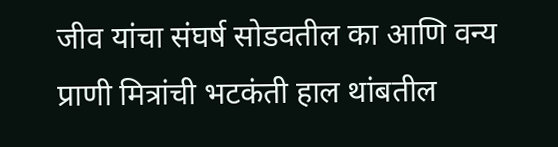जीव यांचा संघर्ष सोडवतील का आणि वन्य प्राणी मित्रांची भटकंती हाल थांबतील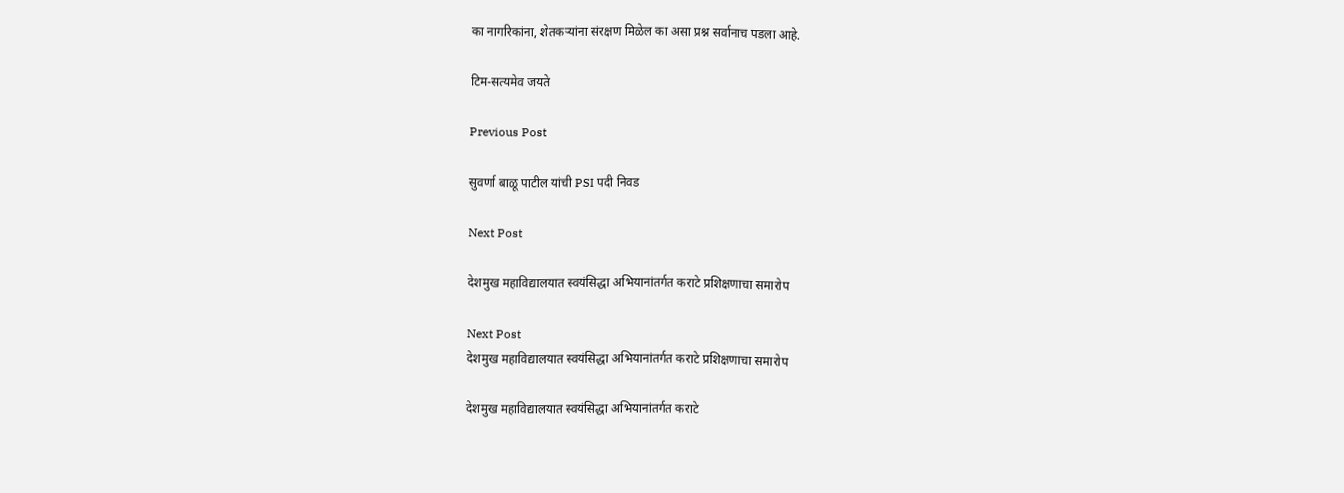का नागरिकांना, शेतकऱ्यांना संरक्षण मिळेल का असा प्रश्न सर्वानाच पडला आहे.

टिम-सत्यमेव जयते

Previous Post

सुवर्णा बाळू पाटील यांची PSI पदी निवड

Next Post

देशमुख महाविद्यालयात स्वयंसिद्धा अभियानांतर्गत कराटे प्रशिक्षणाचा समारोप

Next Post
देशमुख महाविद्यालयात स्वयंसिद्धा अभियानांतर्गत कराटे प्रशिक्षणाचा समारोप

देशमुख महाविद्यालयात स्वयंसिद्धा अभियानांतर्गत कराटे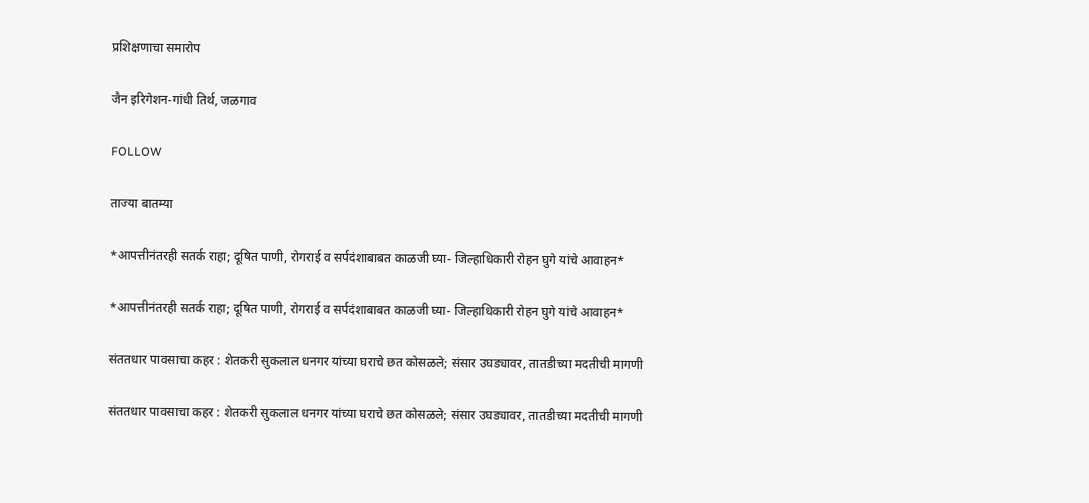प्रशिक्षणाचा समारोप

जैन इरिगेशन-गांधी तिर्थ, जळगाव

FOLLOW

ताज्या बातम्या

*आपत्तीनंतरही सतर्क राहा; दूषित पाणी, रोगराई व सर्पदंशाबाबत काळजी घ्या- जिल्हाधिकारी रोहन घुगे यांचे आवाहन*

*आपत्तीनंतरही सतर्क राहा; दूषित पाणी, रोगराई व सर्पदंशाबाबत काळजी घ्या- जिल्हाधिकारी रोहन घुगे यांचे आवाहन*

संततधार पावसाचा कहर : शेतकरी सुकलाल धनगर यांच्या घराचे छत कोसळले; संसार उघड्यावर, तातडीच्या मदतीची मागणी

संततधार पावसाचा कहर : शेतकरी सुकलाल धनगर यांच्या घराचे छत कोसळले; संसार उघड्यावर, तातडीच्या मदतीची मागणी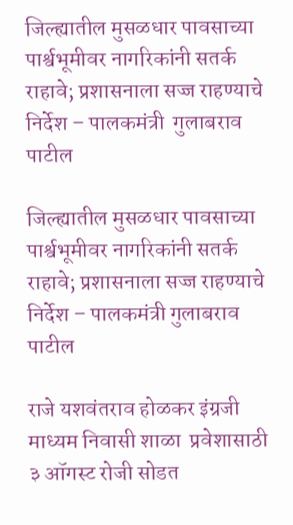जिल्ह्यातील मुसळधार पावसाच्या पार्श्वभूमीवर नागरिकांनी सतर्क राहावे; प्रशासनाला सज्ज राहण्याचे निर्देश – पालकमंत्री  गुलाबराव पाटील

जिल्ह्यातील मुसळधार पावसाच्या पार्श्वभूमीवर नागरिकांनी सतर्क राहावे; प्रशासनाला सज्ज राहण्याचे निर्देश – पालकमंत्री गुलाबराव पाटील

राजे यशवंतराव होळकर इंग्रजी माध्यम निवासी शाळा  प्रवेशासाठी ३ ऑगस्ट रोजी सोडत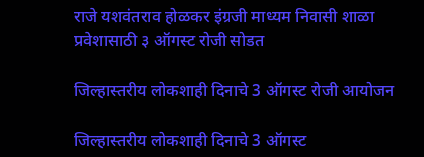राजे यशवंतराव होळकर इंग्रजी माध्यम निवासी शाळा प्रवेशासाठी ३ ऑगस्ट रोजी सोडत

जिल्हास्तरीय लोकशाही दिनाचे 3 ऑगस्ट रोजी आयोजन

जिल्हास्तरीय लोकशाही दिनाचे 3 ऑगस्ट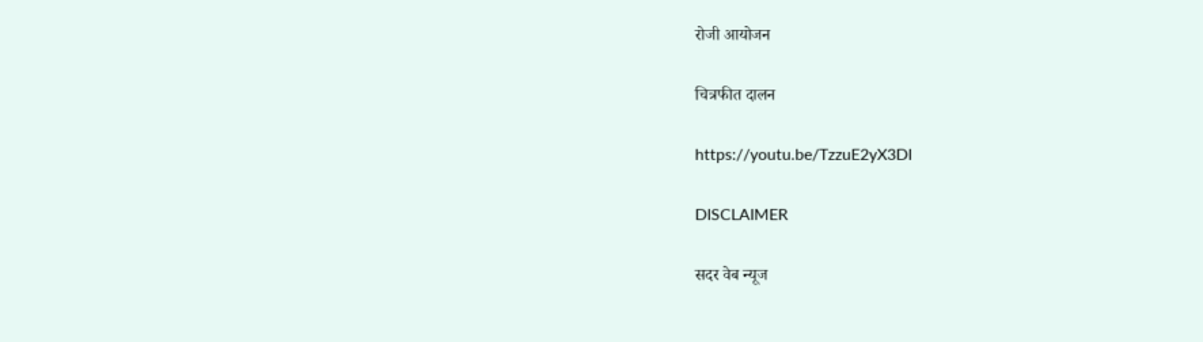रोजी आयोजन

चित्रफीत दालन

https://youtu.be/TzzuE2yX3DI

DISCLAIMER

सदर वेब न्यूज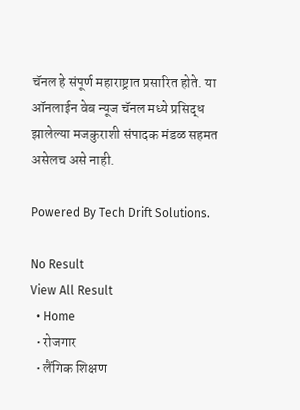चॅनल हे संपूर्ण महाराष्ट्रात प्रसारित होते. या ऑनलाईन वेब न्यूज चॅनल मध्ये प्रसिद्ध झालेल्या मजकुराशी संपादक मंडळ सहमत असेलच असे नाही.

Powered By Tech Drift Solutions.

No Result
View All Result
  • Home
  • रोजगार
  • लैंगिक शिक्षण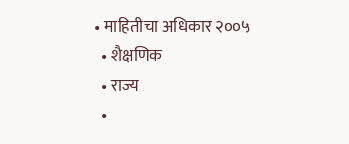• माहितीचा अधिकार २००५
  • शैक्षणिक
  • राज्य
  •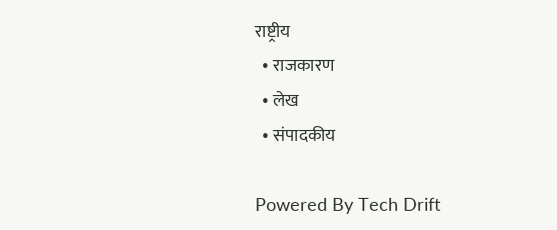राष्ट्रीय
  • राजकारण
  • लेख
  • संपादकीय

Powered By Tech Drift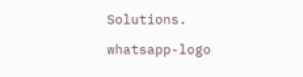Solutions.

whatsapp-logo